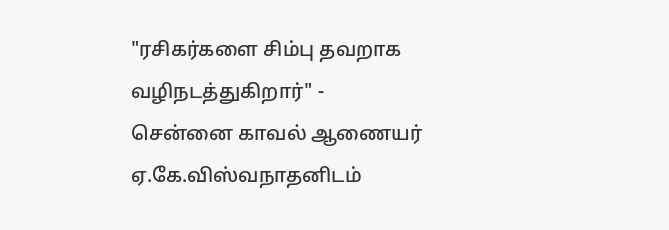"ரசிகர்களை சிம்பு தவறாக வழிநடத்துகிறார்" - சென்னை காவல் ஆணையர் ஏ.கே.விஸ்வநாதனிடம்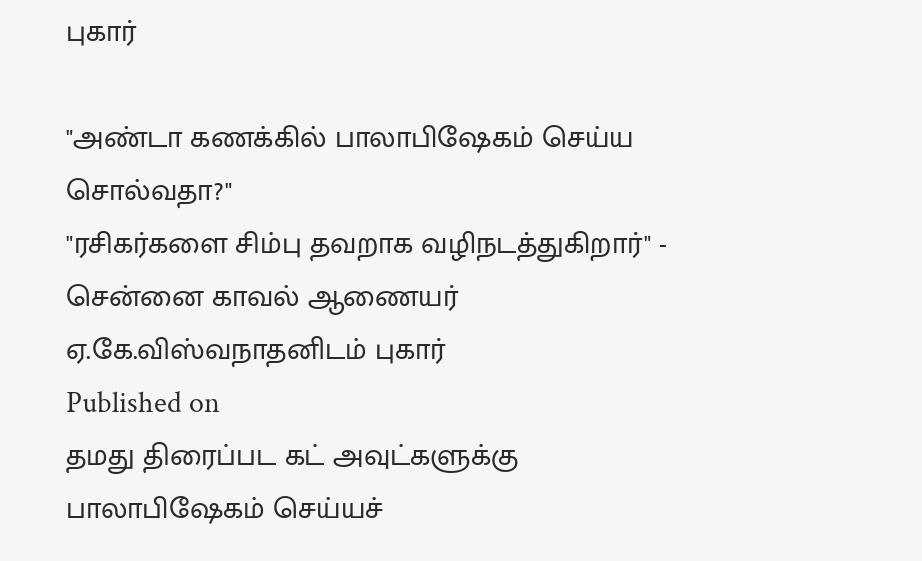புகார்

"அண்டா கணக்கில் பாலாபிஷேகம் செய்ய சொல்வதா?"
"ரசிகர்களை சிம்பு தவறாக வழிநடத்துகிறார்" - சென்னை காவல் ஆணையர் ஏ.கே.விஸ்வநாதனிடம் புகார்
Published on
தமது திரைப்பட கட் அவுட்களுக்கு பாலாபிஷேகம் செய்யச்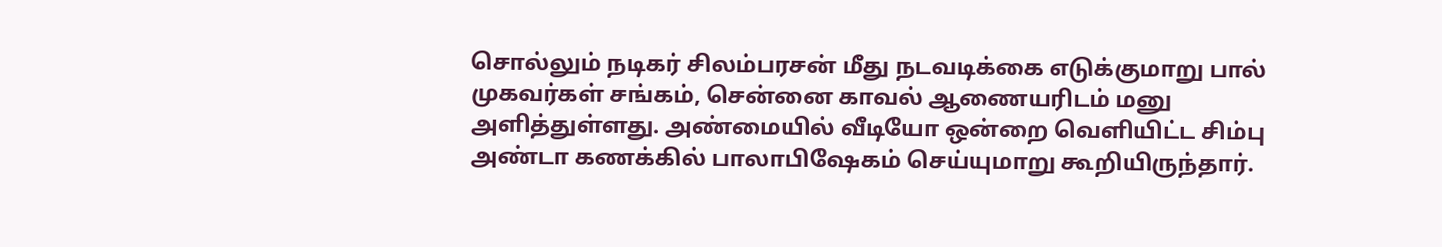சொல்லும் நடிகர் சிலம்பரசன் மீது நடவடிக்கை எடுக்குமாறு பால் முகவர்கள் சங்கம், சென்னை காவல் ஆணையரிடம் மனு அளித்துள்ளது. அண்மையில் வீடியோ ஒன்றை வெளியிட்ட சிம்பு அண்டா கணக்கில் பாலாபிஷேகம் செய்யுமாறு கூறியிருந்தார்.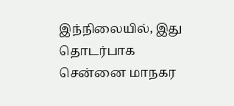இந்நிலையில், இது தொடர்பாக சென்னை மாநகர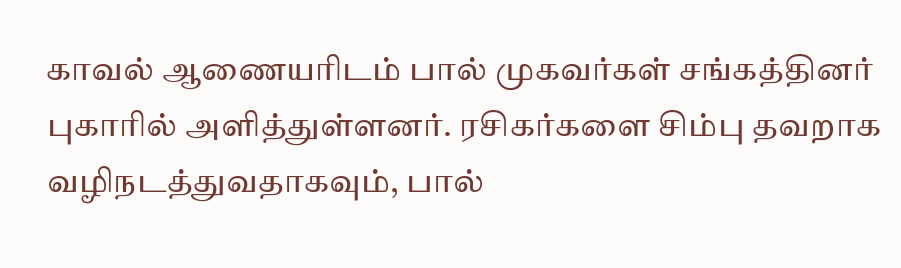காவல் ஆணையரிடம் பால் முகவர்கள் சங்கத்தினர் புகாரில் அளித்துள்ளனர். ரசிகர்களை சிம்பு தவறாக வழிநடத்துவதாகவும், பால்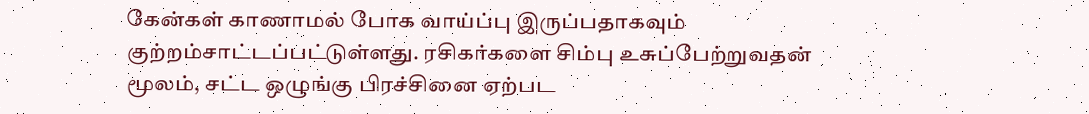கேன்கள் காணாமல் போக வாய்ப்பு இருப்பதாகவும் குற்றம்சாட்டப்பட்டுள்ளது. ரசிகர்களை சிம்பு உசுப்பேற்றுவதன் மூலம், சட்ட ஒழுங்கு பிரச்சினை ஏற்பட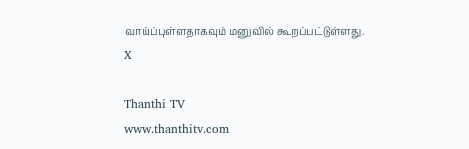வாய்ப்புள்ளதாகவும் மனுவில் கூறப்பட்டுள்ளது.
X

Thanthi TV
www.thanthitv.com